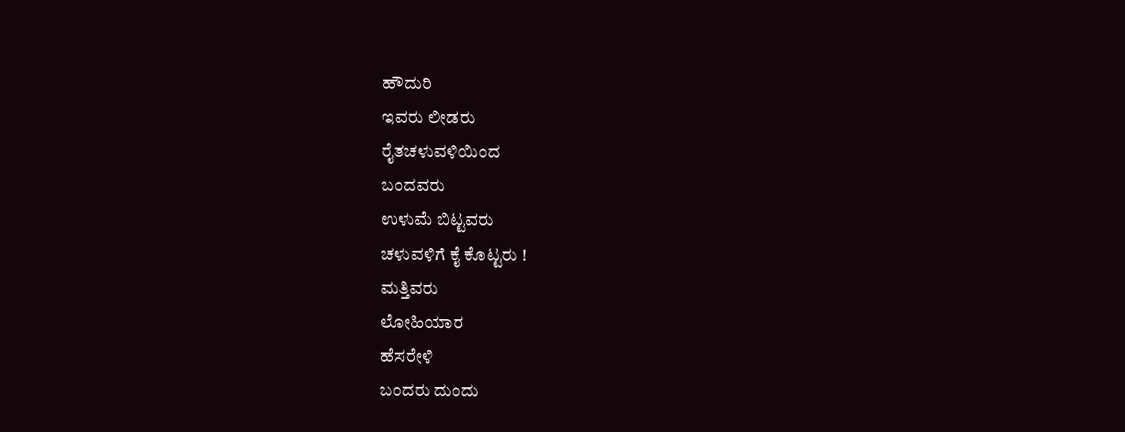ಹೌದುರಿ
ಇವರು ಲೀಡರು
ರೈತಚಳುವಳಿಯಿಂದ
ಬಂದವರು
ಉಳುಮೆ ಬಿಟ್ಟವರು
ಚಳುವಳಿಗೆ ಕೈ ಕೊಟ್ಟರು !
ಮತ್ತಿವರು
ಲೋಹಿಯಾರ
ಹೆಸರೇಳಿ
ಬಂದರು ದುಂದು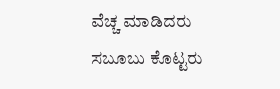ವೆಚ್ಚ ಮಾಡಿದರು
ಸಬೂಬು ಕೊಟ್ಟರು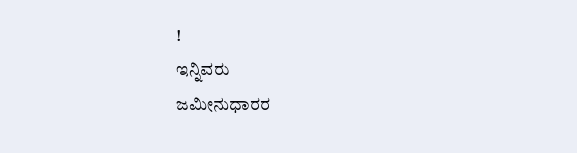!
ಇನ್ನಿವರು
ಜಮೀನುಧಾರರ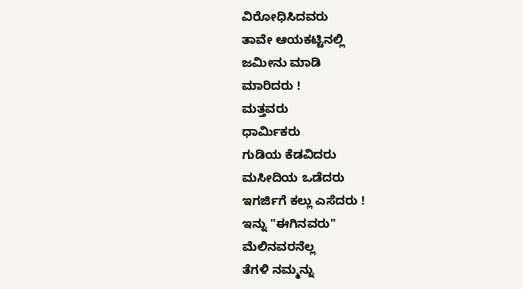ವಿರೋಧಿಸಿದವರು
ತಾವೇ ಆಯಕಟ್ಟಿನಲ್ಲಿ
ಜಮೀನು ಮಾಡಿ
ಮಾರಿದರು !
ಮತ್ತವರು
ಧಾರ್ಮಿಕರು
ಗುಡಿಯ ಕೆಡವಿದರು
ಮಸೀದಿಯ ಒಡೆದರು
ಇಗರ್ಜಿಗೆ ಕಲ್ಲು ಎಸೆದರು !
ಇನ್ನು "ಈಗಿನವರು"
ಮೆಲಿನವರನೆಲ್ಲ
ತೆಗಳಿ ನಮ್ಮನ್ನು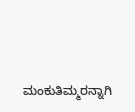ಮಂಕುತಿಮ್ಮರನ್ನಾಗಿ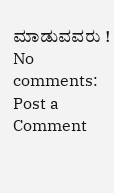ಮಾಡುವವರು !
No comments:
Post a Comment